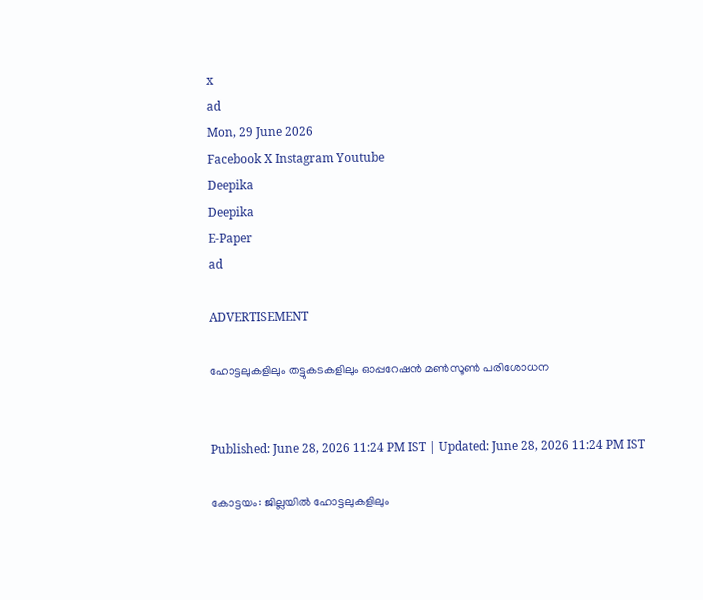x
ad
Mon, 29 June 2026
Facebook X Instagram Youtube
Deepika
Deepika
E-Paper
ad

ADVERTISEMENT

ഹോട്ടലുകളിലും തട്ടുകടകളിലും ഓപ്പറേഷന്‍ മണ്‍സൂണ്‍ പരിശോധന


Published: June 28, 2026 11:24 PM IST | Updated: June 28, 2026 11:24 PM IST

കോട്ടയം: ജില്ലയില്‍ ഹോട്ടലുകളിലും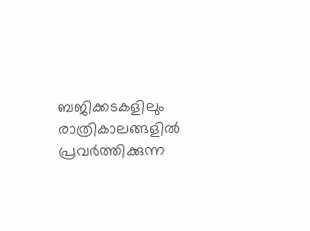ബജിക്കടകളിലും രാത്രികാലങ്ങളില്‍ പ്രവര്‍ത്തിക്കുന്ന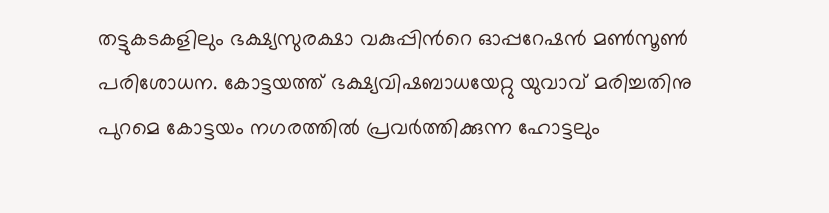തട്ടുകടകളിലും ഭക്ഷ്യസുരക്ഷാ വകുപ്പിന്‍റെ ഓപ്പറേഷന്‍ മണ്‍സൂണ്‍ പരിശോധന. കോട്ടയത്ത് ഭക്ഷ്യവിഷബാധയേറ്റു യുവാവ് മരിച്ചതിനു പുറമെ കോട്ടയം നഗരത്തില്‍ പ്രവര്‍ത്തിക്കുന്ന ഹോട്ടലും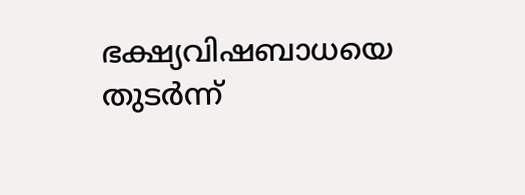ഭക്ഷ്യവിഷബാധയെ തുടര്‍ന്ന്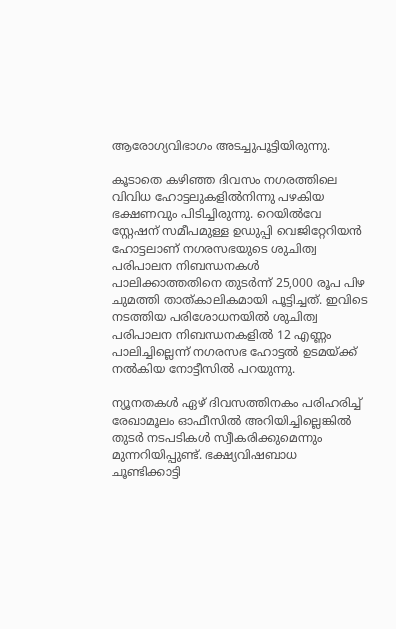ആരോഗ്യവിഭാഗം അടച്ചുപൂട്ടിയിരുന്നു.

കൂടാതെ കഴിഞ്ഞ ദിവസം നഗരത്തിലെ വിവിധ ഹോട്ടലുകളില്‍നിന്നു പഴകിയ ഭക്ഷണവും പിടിച്ചിരുന്നു. റെയില്‍വേ സ്റ്റേഷന് സമീപമുള്ള ഉഡുപ്പി വെജിറ്റേറിയന്‍ ഹോട്ടലാണ് നഗരസഭയുടെ ശുചിത്വ പരിപാലന നിബന്ധനകള്‍ പാലിക്കാത്തതിനെ തുടര്‍ന്ന് 25,000 രൂപ പിഴ ചുമത്തി താത്കാലികമായി പൂട്ടിച്ചത്. ഇവിടെ നടത്തിയ പരിശോധനയില്‍ ശുചിത്വ പരിപാലന നിബന്ധനകളില്‍ 12 എണ്ണം പാലിച്ചില്ലെന്ന് നഗരസഭ ഹോട്ടല്‍ ഉടമയ്ക്ക് നല്‍കിയ നോട്ടീസില്‍ പറയുന്നു.

ന്യൂനതകള്‍ ഏഴ് ദിവസത്തിനകം പരിഹരിച്ച് രേഖാമൂലം ഓഫീസില്‍ അറിയിച്ചില്ലെങ്കില്‍ തുടര്‍ നടപടികള്‍ സ്വീകരിക്കുമെന്നും മുന്നറിയിപ്പുണ്ട്. ഭക്ഷ്യവിഷബാധ ചൂണ്ടിക്കാട്ടി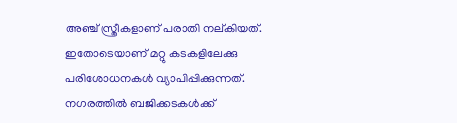അഞ്ച് സ്ത്രീകളാണ് പരാതി നല്കിയത്. ഇതോടെയാണ് മറ്റു കടകളിലേക്കു പരിശോധനകള്‍ വ്യാപിപ്പിക്കുന്നത്. നഗരത്തില്‍ ബജിക്കടകള്‍ക്ക്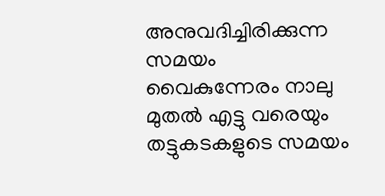അനുവദിച്ചിരിക്കുന്ന സമയം വൈകുന്നേരം നാലു മുതല്‍ എട്ടു വരെയും തട്ടുകടകളുടെ സമയം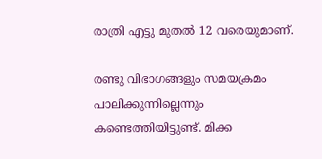രാത്രി എട്ടു മുതല്‍ 12 വരെയുമാണ്.

രണ്ടു വിഭാഗങ്ങളും സമയക്രമം പാലിക്കുന്നില്ലെന്നും കണ്ടെത്തിയിട്ടുണ്ട്. മിക്ക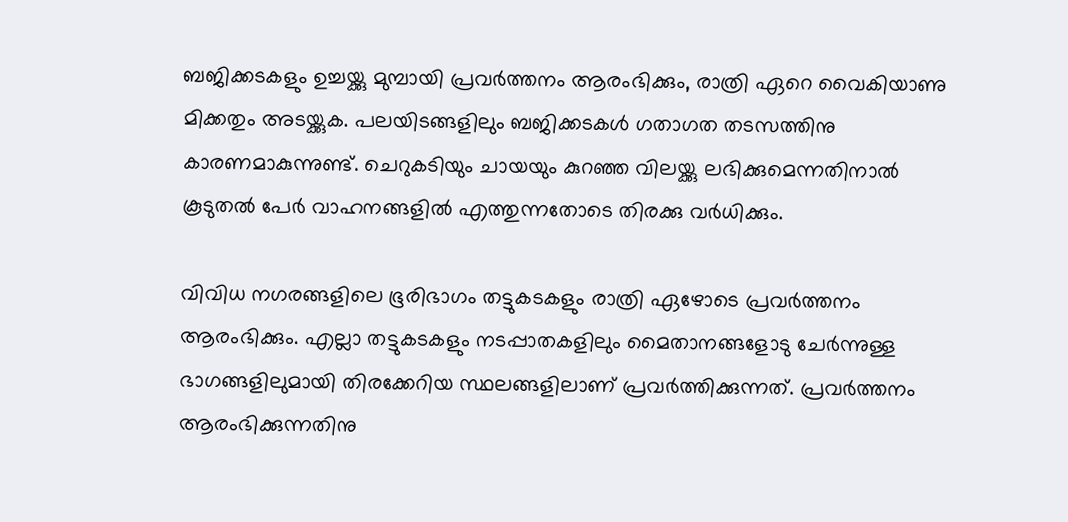ബജിക്കടകളും ഉച്ചയ്ക്കു മുമ്പായി പ്രവര്‍ത്തനം ആരംഭിക്കും, രാത്രി ഏറെ വൈകിയാണു മിക്കതും അടയ്ക്കുക. പലയിടങ്ങളിലും ബജിക്കടകള്‍ ഗതാഗത തടസത്തിനു കാരണമാകുന്നുണ്ട്. ചെറുകടിയും ചായയും കുറഞ്ഞ വിലയ്ക്കു ലഭിക്കുമെന്നതിനാല്‍ കൂടുതല്‍ പേര്‍ വാഹനങ്ങളില്‍ എത്തുന്നതോടെ തിരക്കു വര്‍ധിക്കും.

വിവിധ നഗരങ്ങളിലെ ഭൂരിഭാഗം തട്ടുകടകളും രാത്രി ഏഴോടെ പ്രവര്‍ത്തനം ആരംഭിക്കും. എല്ലാ തട്ടുകടകളും നടപ്പാതകളിലും മൈതാനങ്ങളോടു ചേര്‍ന്നുള്ള ഭാഗങ്ങളിലുമായി തിരക്കേറിയ സ്ഥലങ്ങളിലാണ് പ്രവര്‍ത്തിക്കുന്നത്. പ്രവര്‍ത്തനം ആരംഭിക്കുന്നതിനു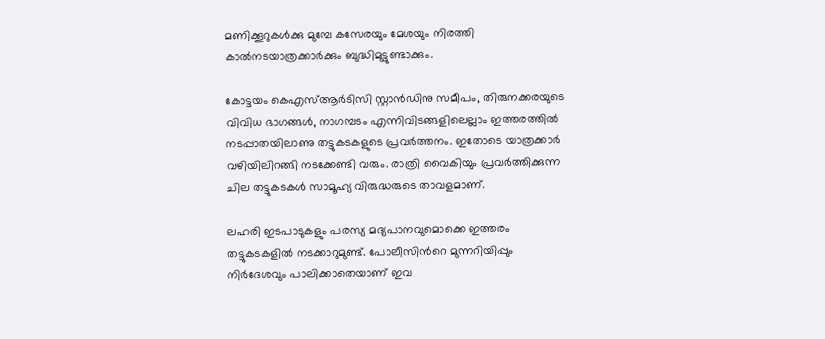മണിക്കൂറുകള്‍ക്കു മുമ്പേ കസേരയും മേശയും നിരത്തി കാല്‍നടയാത്രക്കാര്‍ക്കും ബുദ്ധിമുട്ടുണ്ടാക്കും.

കോട്ടയം കെഎസ്ആര്‍ടിസി സ്റ്റാന്‍ഡിനു സമീപം, തിരുനക്കരയുടെ വിവിധ ഭാഗങ്ങള്‍, നാഗമ്പടം എന്നിവിടങ്ങളിലെല്ലാം ഇത്തരത്തില്‍ നടപ്പാതയിലാണു തട്ടുകടകളുടെ പ്രവര്‍ത്തനം. ഇതോടെ യാത്രക്കാര്‍ വഴിയിലിറങ്ങി നടക്കേണ്ടി വരും. രാത്രി വൈകിയും പ്രവര്‍ത്തിക്കുന്ന ചില തട്ടുകടകള്‍ സാമൂഹ്യ വിരുദ്ധരുടെ താവളമാണ്.

ലഹരി ഇടപാടുകളും പരസ്യ മദ്യപാനവുമൊക്കെ ഇത്തരം തട്ടുകടകളില്‍ നടക്കാറുമുണ്ട്. പോലീസിന്‍റെ മുന്നറിയിപ്പും നിര്‍ദേശവും പാലിക്കാതെയാണ് ഇവ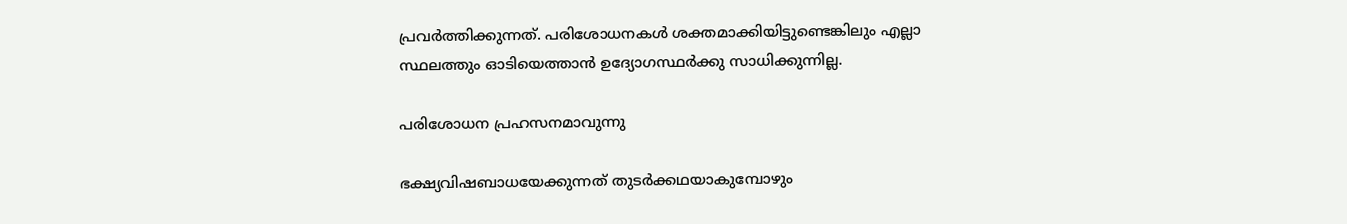പ്രവര്‍ത്തിക്കുന്നത്. പരിശോധനകള്‍ ശക്തമാക്കിയിട്ടുണ്ടെങ്കിലും എല്ലാ സ്ഥലത്തും ഓടിയെത്താന്‍ ഉദ്യോഗസ്ഥര്‍ക്കു സാധിക്കുന്നില്ല.

പരിശോധന‍ പ്രഹസനമാവുന്നു

ഭക്ഷ്യവിഷബാധയേക്കുന്നത് തുടര്‍ക്കഥയാകുമ്പോഴും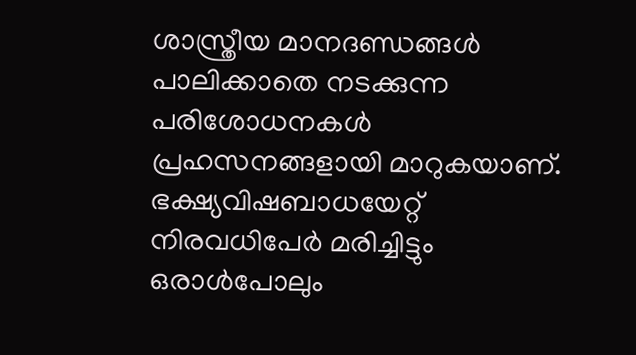ശാസ്ത്രീയ മാനദണ്ഡങ്ങള്‍ പാലിക്കാതെ നടക്കുന്ന പരിശോധനകള്‍ പ്രഹസനങ്ങളായി മാറുകയാണ്. ഭക്ഷ്യവിഷബാധയേറ്റ് നിരവധിപേര്‍ മരിച്ചിട്ടും ഒരാള്‍പോലും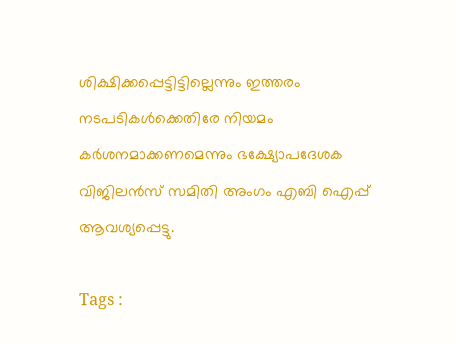ശിക്ഷിക്കപ്പെട്ടിട്ടില്ലെന്നും ഇത്തരം നടപടികള്‍ക്കെതിരേ നിയമം കര്‍ശനമാക്കണമെന്നും ഭക്ഷ്യോപദേശക വിജിലന്‍സ് സമിതി അംഗം എബി ഐപ്പ് ആവശ്യപ്പെട്ടു.

Tags :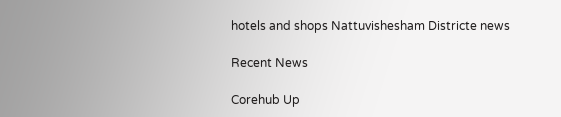hotels and shops Nattuvishesham Districte news

Recent News

Corehub Up